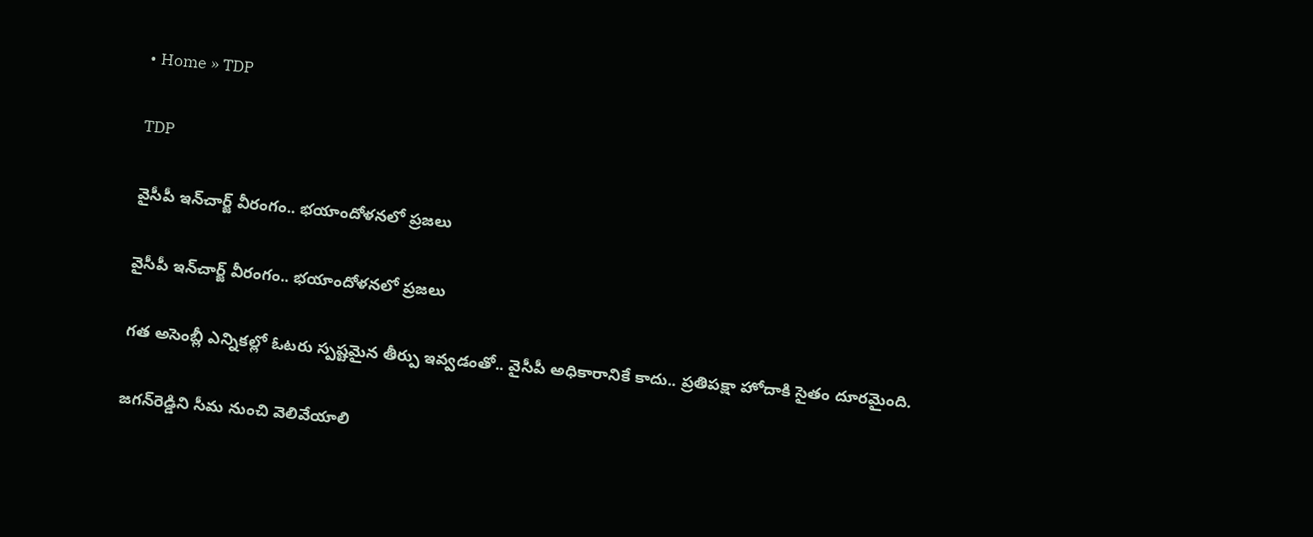• Home » TDP

TDP

వైసీపీ ఇన్‌చార్జ్ వీరంగం.. భయాందోళనలో ప్రజలు

వైసీపీ ఇన్‌చార్జ్ వీరంగం.. భయాందోళనలో ప్రజలు

గత అసెంబ్లీ ఎన్నికల్లో ఓటరు స్పష్టమైన తీర్పు ఇవ్వడంతో.. వైసీపీ అధికారానికే కాదు.. ప్రతిపక్షా హోదాకి సైతం దూరమైంది.

జగన్‌రెడ్డిని సీమ నుంచి వెలివేయాలి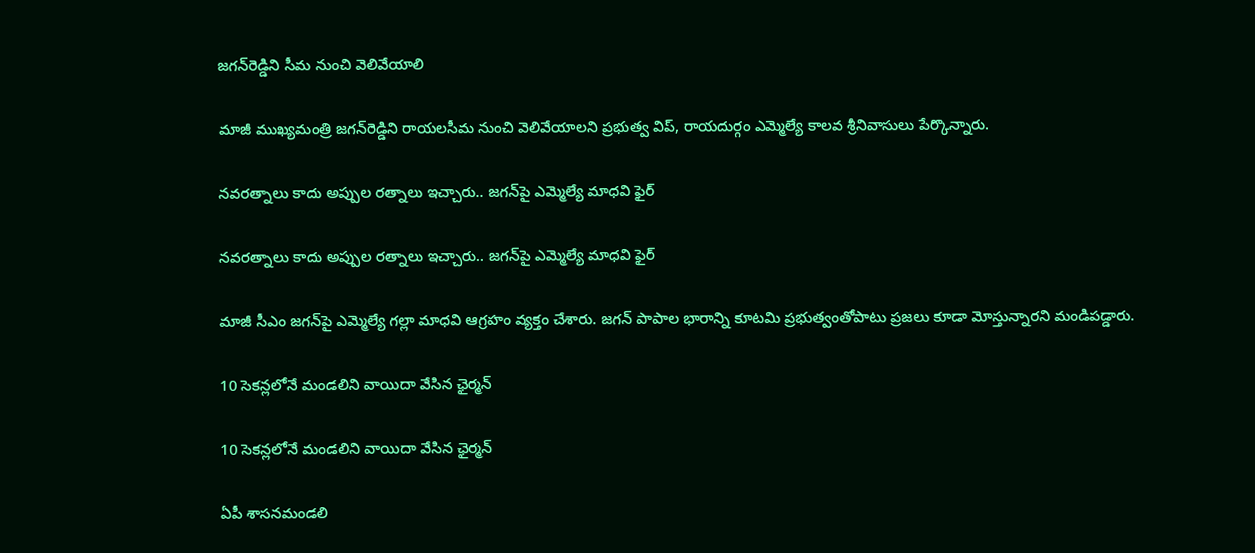జగన్‌రెడ్డిని సీమ నుంచి వెలివేయాలి

మాజీ ముఖ్యమంత్రి జగన్‌రెడ్డిని రాయలసీమ నుంచి వెలివేయాలని ప్రభుత్వ విప్‌, రాయదుర్గం ఎమ్మెల్యే కాలవ శ్రీనివాసులు పేర్కొన్నారు.

నవరత్నాలు కాదు అప్పుల రత్నాలు ఇచ్చారు.. జగన్‌పై ఎమ్మెల్యే మాధవి ఫైర్

నవరత్నాలు కాదు అప్పుల రత్నాలు ఇచ్చారు.. జగన్‌పై ఎమ్మెల్యే మాధవి ఫైర్

మాజీ సీఎం జగన్‌పై ఎమ్మెల్యే గల్లా మాధవి ఆగ్రహం వ్యక్తం చేశారు. జగన్ పాపాల భారాన్ని కూటమి ప్రభుత్వంతోపాటు ప్రజలు కూడా మోస్తున్నారని మండిపడ్డారు.

10 సెకన్లలోనే మండలిని వాయిదా వేసిన ఛైర్మన్

10 సెకన్లలోనే మండలిని వాయిదా వేసిన ఛైర్మన్

ఏపీ శాసనమండలి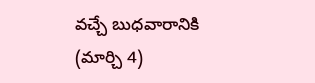వచ్చే బుధవారానికి (మార్చి 4)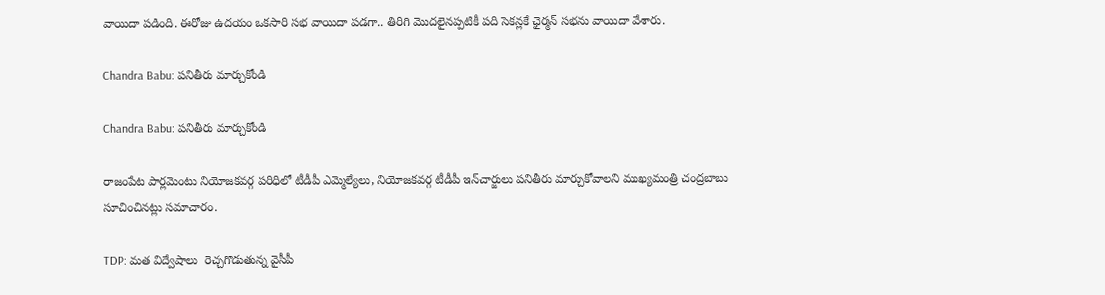వాయిదా పడింది. ఈరోజు ఉదయం ఒకసారి సభ వాయిదా పడగా.. తిరిగి మొదలైనప్పటికీ పది సెకన్లకే ఛైర్మన్ సభను వాయిదా వేశారు.

Chandra Babu: పనితీరు మార్చుకోండి

Chandra Babu: పనితీరు మార్చుకోండి

రాజంపేట పార్లమెంటు నియోజకవర్గ పరిధిలో టీడీపీ ఎమ్మెల్యేలు, నియోజకవర్గ టీడీపీ ఇన్‌చార్జులు పనితీరు మార్చుకోవాలని ముఖ్యమంత్రి చంద్రబాబు సూచించినట్లు సమాచారం.

TDP: మత విద్వేషాలు  రెచ్చగొడుతున్న వైసీపీ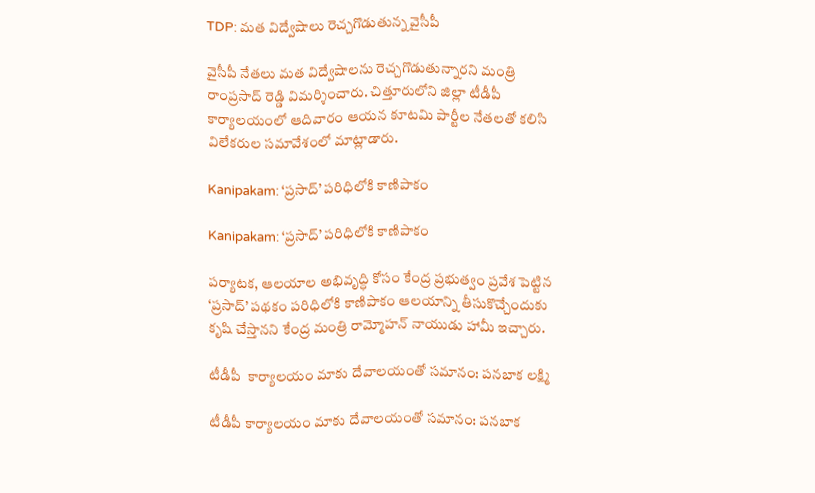TDP: మత విద్వేషాలు రెచ్చగొడుతున్న వైసీపీ

వైసీపీ నేతలు మత విద్వేషాలను రెచ్చగొడుతున్నారని మంత్రి రాంప్రసాద్‌ రెడ్డి విమర్శించారు. చిత్తూరులోని జిల్లా టీడీపీ కార్యాలయంలో ఆదివారం ఆయన కూటమి పార్టీల నేతలతో కలిసి విలేకరుల సమావేశంలో మాట్లాడారు.

Kanipakam: ‘ప్రసాద్‌’ పరిధిలోకి కాణిపాకం

Kanipakam: ‘ప్రసాద్‌’ పరిధిలోకి కాణిపాకం

పర్యాటక, ఆలయాల అభివృద్ధి కోసం కేంద్ర ప్రభుత్వం ప్రవేశ పెట్టిన ‘ప్రసాద్‌’ పథకం పరిధిలోకి కాణిపాకం ఆలయాన్ని తీసుకొచ్చేందుకు కృషి చేస్తానని కేంద్ర మంత్రి రామ్మోహన్‌ నాయుడు హామీ ఇచ్చారు.

టీడీపీ  కార్యాలయం మాకు దేవాలయంతో సమానం: పనబాక లక్ష్మి

టీడీపీ కార్యాలయం మాకు దేవాలయంతో సమానం: పనబాక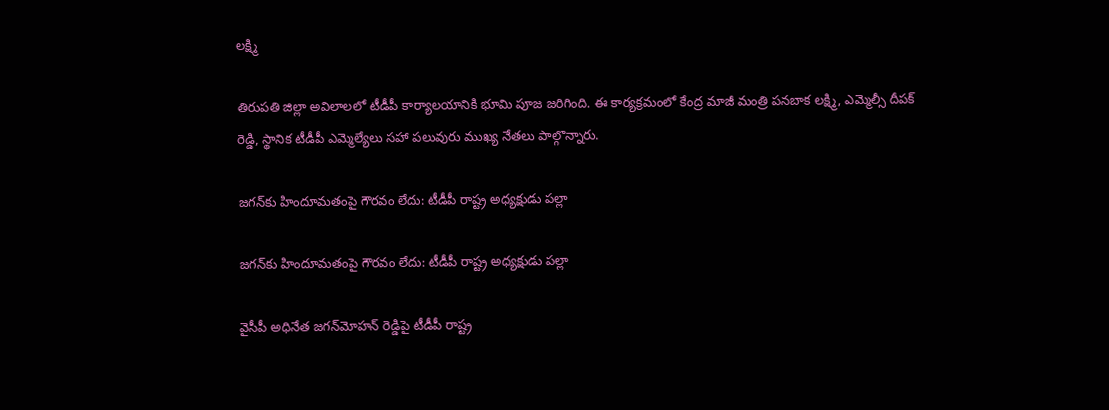లక్ష్మి

తిరుపతి జిల్లా అవిలాలలో టీడీపీ కార్యాలయానికి భూమి పూజ జరిగింది. ఈ కార్యక్రమంలో కేంద్ర మాజీ మంత్రి పనబాక లక్ష్మి, ఎమ్మెల్సీ దీపక్ రెడ్డి, స్థానిక టీడీపీ ఎమ్మెల్యేలు సహా పలువురు ముఖ్య నేతలు పాల్గొన్నారు.

జగన్‌కు హిందూమతంపై గౌరవం లేదు: టీడీపీ రాష్ట్ర అధ్యక్షుడు పల్లా

జగన్‌కు హిందూమతంపై గౌరవం లేదు: టీడీపీ రాష్ట్ర అధ్యక్షుడు పల్లా

వైసీపీ అధినేత జగన్‌మోహన్ రెడ్డిపై టీడీపీ రాష్ట్ర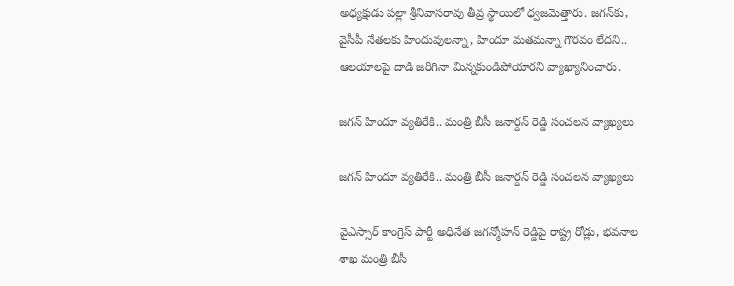అధ్యక్షుడు పల్లా శ్రీనివాసరావు తీవ్ర స్థాయిలో ధ్వజమెత్తారు. జగన్‌కు, వైసీపీ నేతలకు హిందువులన్నా, హిందూ మతమన్నా గౌరవం లేదని.. ఆలయాలపై దాడి జరిగినా మిన్నకుండిపోయారని వ్యాఖ్యానించారు.

జగన్ హిందూ వ్యతిరేకి.. మంత్రి బీసీ జనార్దన్ రెడ్డి సంచలన వ్యాఖ్యలు

జగన్ హిందూ వ్యతిరేకి.. మంత్రి బీసీ జనార్దన్ రెడ్డి సంచలన వ్యాఖ్యలు

వైఎస్సార్ కాంగ్రెస్ పార్టీ అధినేత జగన్మోహన్ రెడ్డిపై రాష్ట్ర రోడ్లు, భవనాల శాఖ మంత్రి బీసీ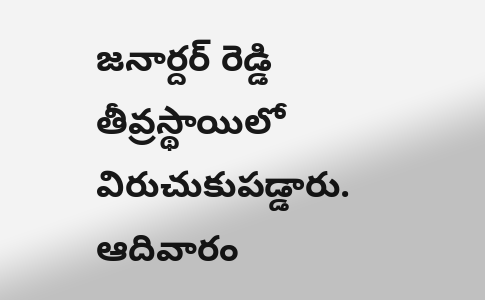జనార్దర్ రెడ్డి తీవ్రస్థాయిలో విరుచుకుపడ్డారు. ఆదివారం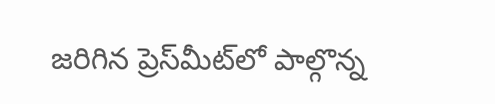జరిగిన ప్రెస్‌మీట్‌లో పాల్గొన్న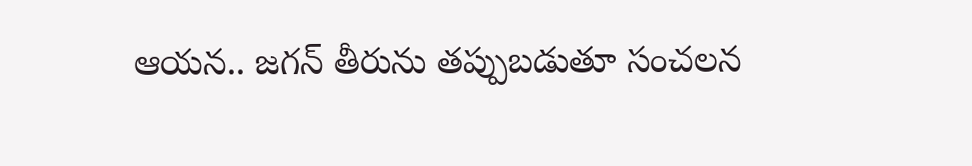ఆయన.. జగన్ తీరును తప్పుబడుతూ సంచలన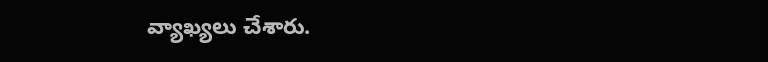వ్యాఖ్యలు చేశారు.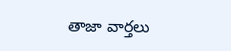తాజా వార్తలు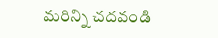మరిన్ని చదవండి